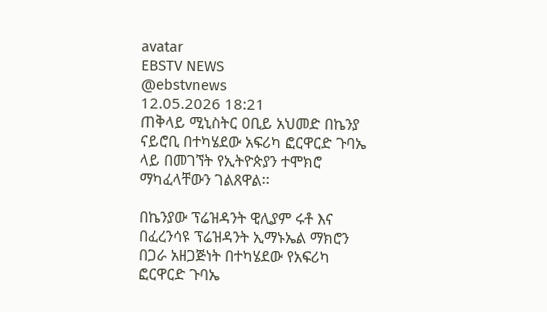avatar
EBSTV NEWS
@ebstvnews
12.05.2026 18:21
ጠቅላይ ሚኒስትር ዐቢይ አህመድ በኬንያ ናይሮቢ በተካሄደው አፍሪካ ፎርዋርድ ጉባኤ ላይ በመገኘት የኢትዮጵያን ተሞክሮ ማካፈላቸውን ገልጸዋል፡፡

በኬንያው ፕሬዝዳንት ዊሊያም ሩቶ እና በፈረንሳዩ ፕሬዝዳንት ኢማኑኤል ማክሮን በጋራ አዘጋጅነት በተካሄደው የአፍሪካ ፎርዋርድ ጉባኤ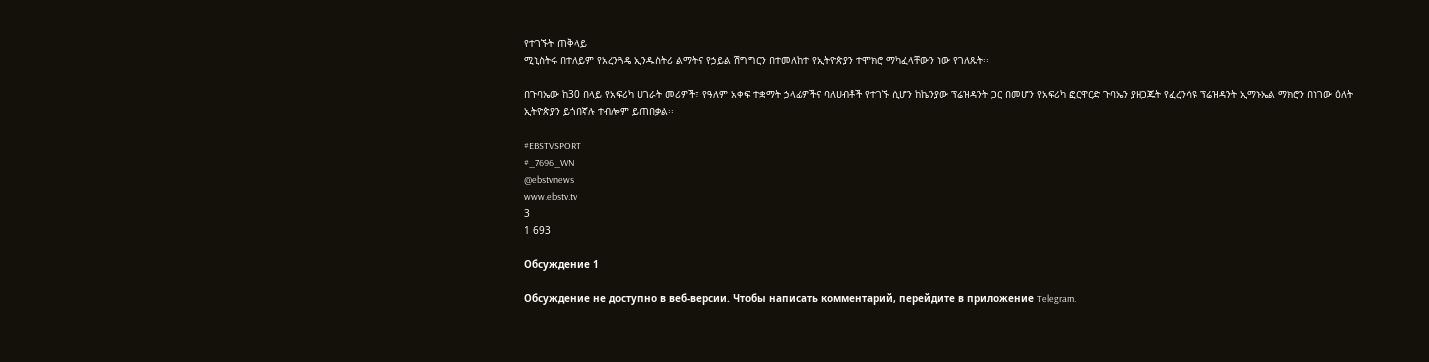የተገኙት ጠቅላይ
ሚኒስትሩ በተለይም የአረንጓዴ ኢንዱስትሪ ልማትና የኃይል ሽግግርን በተመለከተ የኢትዮጵያን ተሞክሮ ማካፈላቸውን ነው የገለጹት፡፡

በጉባኤው ከ30 በላይ የአፍሪካ ሀገራት መሪዎች፣ የዓለም አቀፍ ተቋማት ኃላፊዎችና ባለሀብቶች የተገኙ ሲሆን ከኬንያው ፕሬዝዳንት ጋር በመሆን የአፍሪካ ፎርዋርድ ጉባኤን ያዘጋጁት የፈረንሳዩ ፕሬዝዳንት ኢማኑኤል ማክሮን በነገው ዕለት ኢትዮጵያን ይጎበኛሉ ተብሎም ይጠበቃል፡፡

#EBSTVSPORT
#_7696_WN
@ebstvnews
www.ebstv.tv
3
1 693

Обсуждение 1

Обсуждение не доступно в веб-версии. Чтобы написать комментарий, перейдите в приложение Telegram.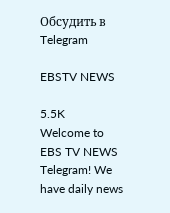Обсудить в Telegram

EBSTV NEWS

5.5K
Welcome to EBS TV NEWS Telegram! We have daily news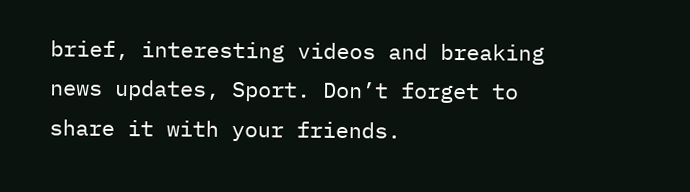brief, interesting videos and breaking news updates, Sport. Don’t forget to share it with your friends.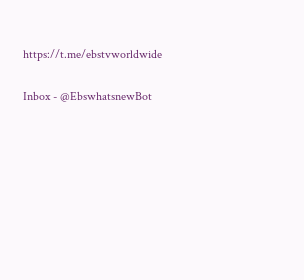https://t.me/ebstvworldwide

Inbox - @EbswhatsnewBot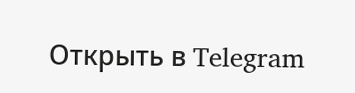Открыть в Telegram